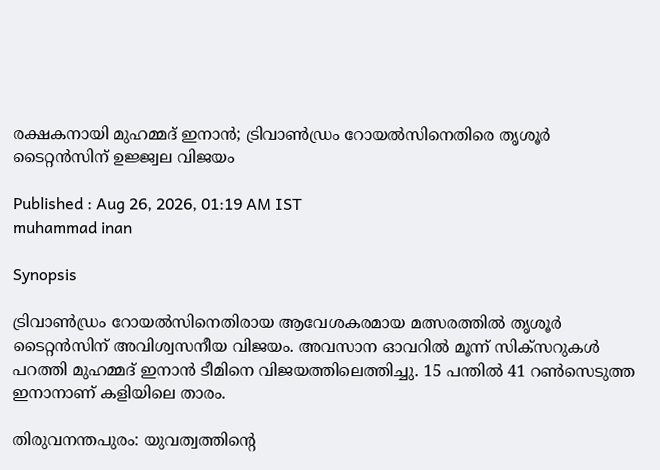രക്ഷകനായി മുഹമ്മദ് ഇനാൻ; ട്രിവാൺഡ്രം റോയൽസിനെതിരെ തൃശൂർ ടൈറ്റൻസിന് ഉജ്ജ്വല വിജയം

Published : Aug 26, 2026, 01:19 AM IST
muhammad inan

Synopsis

ട്രിവാൺഡ്രം റോയൽസിനെതിരായ ആവേശകരമായ മത്സരത്തിൽ തൃശൂർ ടൈറ്റൻസിന് അവിശ്വസനീയ വിജയം. അവസാന ഓവറിൽ മൂന്ന് സിക്സറുകൾ പറത്തി മുഹമ്മദ് ഇനാൻ ടീമിനെ വിജയത്തിലെത്തിച്ചു. 15 പന്തിൽ 41 റൺസെടുത്ത ഇനാനാണ് കളിയിലെ താരം.

തിരുവനന്തപുരം: യുവത്വത്തിന്റെ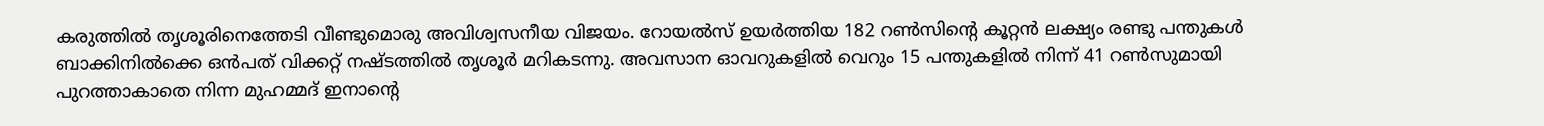കരുത്തിൽ തൃശൂരിനെത്തേടി വീണ്ടുമൊരു അവിശ്വസനീയ വിജയം. റോയൽസ് ഉയർത്തിയ 182 റൺസിന്റെ കൂറ്റൻ ലക്ഷ്യം രണ്ടു പന്തുകൾ ബാക്കിനിൽക്കെ ഒൻപത് വിക്കറ്റ് നഷ്ടത്തിൽ തൃശൂർ മറികടന്നു. അവസാന ഓവറുകളിൽ വെറും 15 പന്തുകളിൽ നിന്ന് 41 റൺസുമായി പുറത്താകാതെ നിന്ന മുഹമ്മദ് ഇനാന്റെ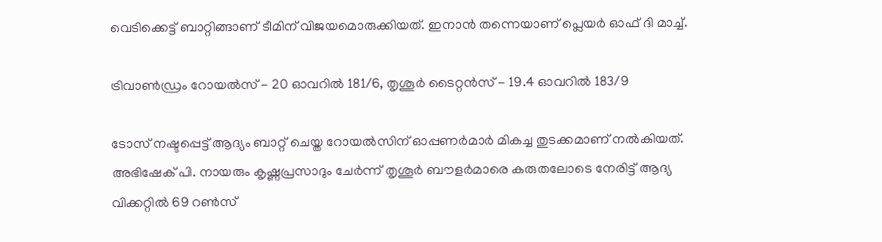വെടിക്കെട്ട് ബാറ്റിങ്ങാണ് ടീമിന് വിജയമൊരുക്കിയത്. ഇനാൻ തന്നെയാണ് പ്ലെയർ ഓഫ് ദി മാച്ച്.

ട്രിവാൺഡ്രം റോയൽസ് - 20 ഓവറിൽ 181/6, തൃശൂ‍ർ ടൈറ്റൻസ് - 19.4 ഓവറിൽ 183/9

ടോസ് നഷ്ടപ്പെട്ട് ആദ്യം ബാറ്റ് ചെയ്ത റോയൽസിന് ഓപ്പണർമാർ മികച്ച തുടക്കമാണ് നൽകിയത്. അഭിഷേക് പി. നായരും കൃഷ്ണപ്രസാദും ചേർന്ന് തൃശൂർ ബൗളർമാരെ കരുതലോടെ നേരിട്ട് ആദ്യ വിക്കറ്റിൽ 69 റൺസ്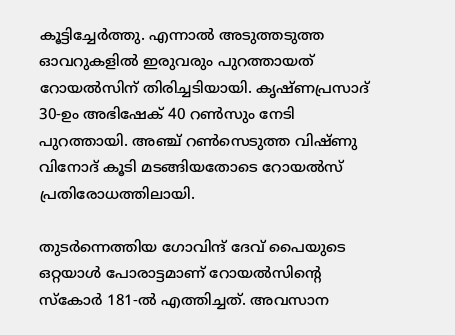കൂട്ടിച്ചേർത്തു. എന്നാൽ അടുത്തടുത്ത ഓവറുകളിൽ ഇരുവരും പുറത്തായത് റോയൽസിന് തിരിച്ചടിയായി. കൃഷ്ണപ്രസാദ് 30-ഉം അഭിഷേക് 40 റൺസും നേടി പുറത്തായി. അഞ്ച് റൺസെടുത്ത വിഷ്ണു വിനോദ് കൂടി മടങ്ങിയതോടെ റോയൽസ് പ്രതിരോധത്തിലായി.

തുടർന്നെത്തിയ ഗോവിന്ദ് ദേവ് പൈയുടെ ഒറ്റയാൾ പോരാട്ടമാണ് റോയൽസിന്റെ സ്കോർ 181-ൽ എത്തിച്ചത്. അവസാന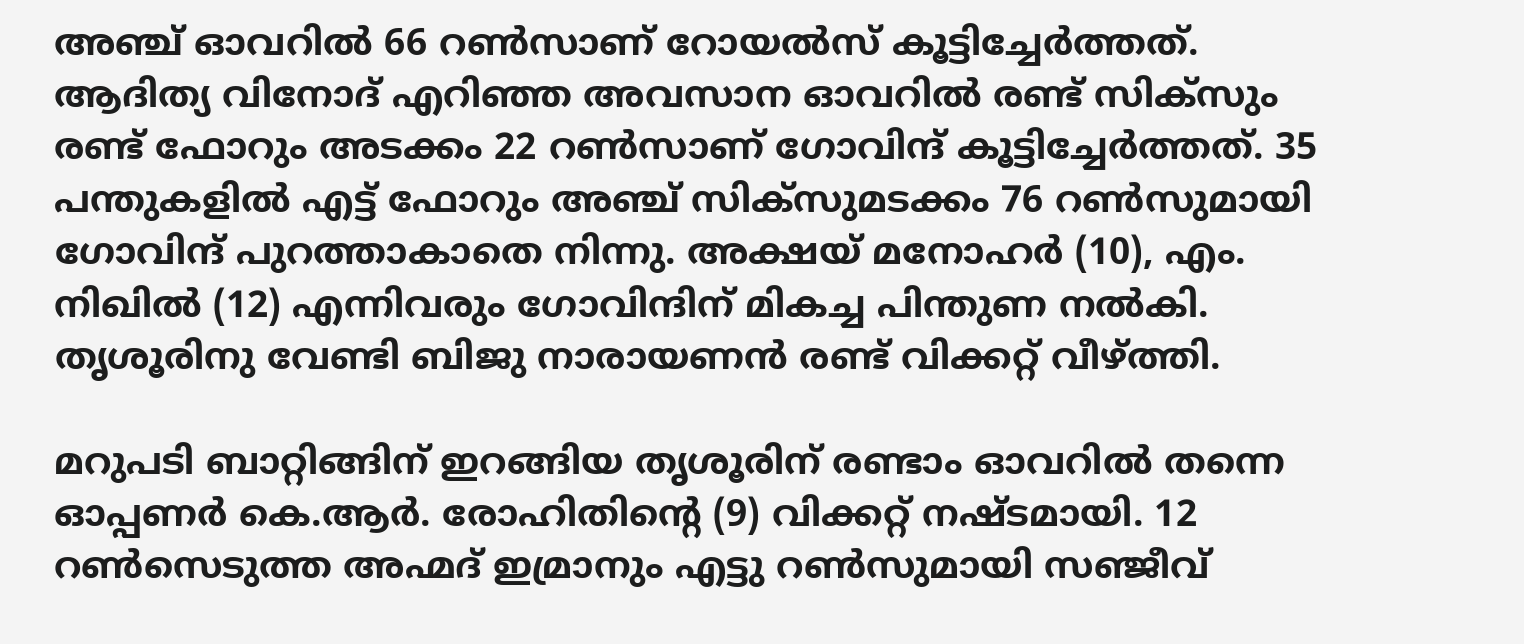അഞ്ച് ഓവറിൽ 66 റൺസാണ് റോയൽസ് കൂട്ടിച്ചേർത്തത്. ആദിത്യ വിനോദ് എറിഞ്ഞ അവസാന ഓവറിൽ രണ്ട് സിക്സും രണ്ട് ഫോറും അടക്കം 22 റൺസാണ് ഗോവിന്ദ് കൂട്ടിച്ചേർത്തത്. 35 പന്തുകളിൽ എട്ട് ഫോറും അഞ്ച് സിക്സുമടക്കം 76 റൺസുമായി ഗോവിന്ദ് പുറത്താകാതെ നിന്നു. അക്ഷയ് മനോഹർ (10), എം. നിഖിൽ (12) എന്നിവരും ഗോവിന്ദിന് മികച്ച പിന്തുണ നൽകി. തൃശൂരിനു വേണ്ടി ബിജു നാരായണൻ രണ്ട് വിക്കറ്റ് വീഴ്ത്തി.

മറുപടി ബാറ്റിങ്ങിന് ഇറങ്ങിയ തൃശൂരിന് രണ്ടാം ഓവറിൽ തന്നെ ഓപ്പണർ കെ.ആർ. രോഹിതിന്റെ (9) വിക്കറ്റ് നഷ്ടമായി. 12 റൺസെടുത്ത അഹ്മദ് ഇമ്രാനും എട്ടു റൺസുമായി സഞ്ജീവ്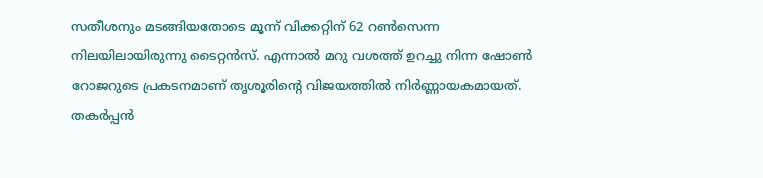സതീശനും മടങ്ങിയതോടെ മൂന്ന് വിക്കറ്റിന് 62 റൺസെന്ന നിലയിലായിരുന്നു ടൈറ്റൻസ്. എന്നാൽ മറു വശത്ത് ഉറച്ചു നിന്ന ഷോൺ റോജറുടെ പ്രകടനമാണ് തൃശൂരിന്റെ വിജയത്തിൽ നിർണ്ണായകമായത്. തകർപ്പൻ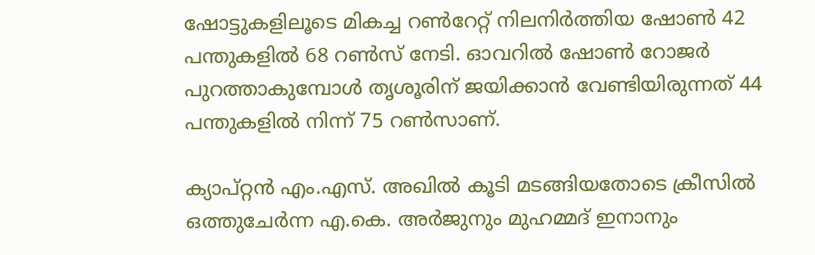ഷോട്ടുകളിലൂടെ മികച്ച റൺറേറ്റ് നിലനിർത്തിയ ഷോൺ 42 പന്തുകളിൽ 68 റൺസ് നേടി. ഓവറിൽ ഷോൺ റോജർ പുറത്താകുമ്പോൾ തൃശൂരിന് ജയിക്കാൻ വേണ്ടിയിരുന്നത് 44 പന്തുകളിൽ നിന്ന് 75 റൺസാണ്.

ക്യാപ്റ്റൻ എം.എസ്. അഖിൽ കൂടി മടങ്ങിയതോടെ ക്രീസിൽ ഒത്തുചേർന്ന എ.കെ. അർജുനും മുഹമ്മദ് ഇനാനും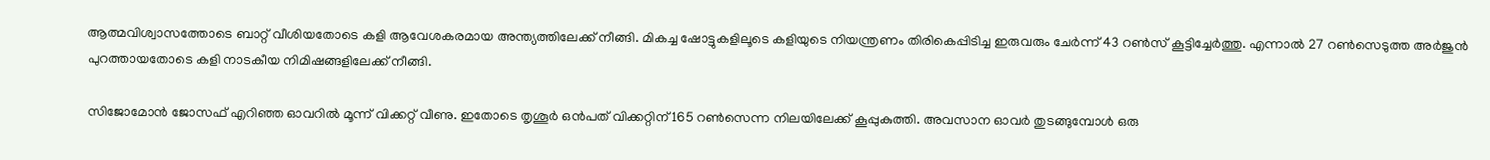ആത്മവിശ്വാസത്തോടെ ബാറ്റ് വീശിയതോടെ കളി ആവേശകരമായ അന്ത്യത്തിലേക്ക് നീങ്ങി. മികച്ച ഷോട്ടുകളിലൂടെ കളിയുടെ നിയന്ത്രണം തിരികെപ്പിടിച്ച ഇരുവരും ചേർന്ന് 43 റൺസ് കൂട്ടിച്ചേർത്തു. എന്നാൽ 27 റൺസെടുത്ത അർജുൻ പുറത്തായതോടെ കളി നാടകീയ നിമിഷങ്ങളിലേക്ക് നീങ്ങി.

സിജോമോൻ ജോസഫ് എറിഞ്ഞ ഓവറിൽ മൂന്ന് വിക്കറ്റ് വീണു. ഇതോടെ തൃശൂർ ഒൻപത് വിക്കറ്റിന് 165 റൺസെന്ന നിലയിലേക്ക് കൂപ്പുകുത്തി. അവസാന ഓവർ തുടങ്ങുമ്പോൾ ഒരു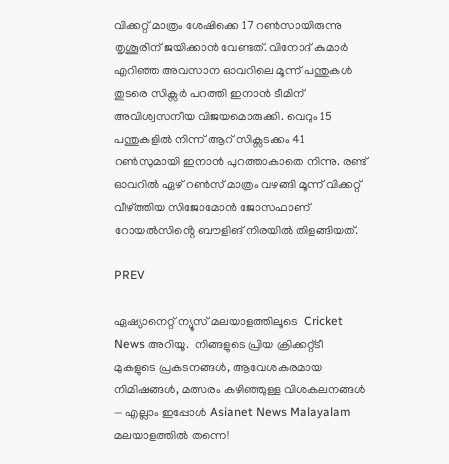വിക്കറ്റ് മാത്രം ശേഷിക്കെ 17 റൺസായിരുന്നു തൃശൂരിന് ജയിക്കാൻ വേണ്ടത്. വിനോദ് കുമാർ എറിഞ്ഞ അവസാന ഓവറിലെ മൂന്ന് പന്തുകൾ തുടരെ സിക്സർ പറത്തി ഇനാൻ ടീമിന് അവിശ്വസനീയ വിജയമൊരുക്കി. വെറും 15 പന്തുകളിൽ നിന്ന് ആറ് സിക്സടക്കം 41 റൺസുമായി ഇനാൻ പുറത്താകാതെ നിന്നു. രണ്ട് ഓവറിൽ ഏഴ് റൺസ് മാത്രം വഴങ്ങി മൂന്ന് വിക്കറ്റ് വീഴ്ത്തിയ സിജോമോൻ ജോസഫാണ് റോയൽസിൻ്റെ ബൗളിങ് നിരയിൽ തിളങ്ങിയത്.

PREV

ഏഷ്യാനെറ്റ് ന്യൂസ് മലയാളത്തിലൂടെ  Cricket News അറിയൂ.  നിങ്ങളുടെ പ്രിയ ക്രിക്കറ്റ്ടീ മുകളുടെ പ്രകടനങ്ങൾ, ആവേശകരമായ നിമിഷങ്ങൾ, മത്സരം കഴിഞ്ഞുള്ള വിശകലനങ്ങൾ — എല്ലാം ഇപ്പോൾ Asianet News Malayalam മലയാളത്തിൽ തന്നെ!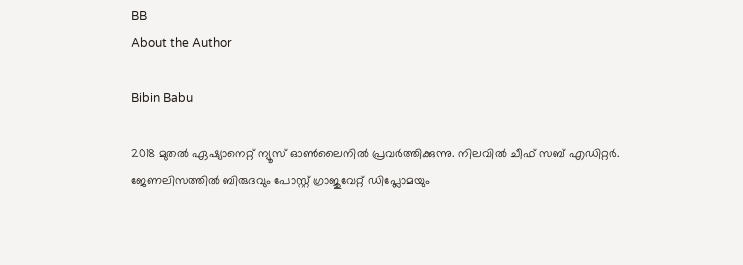BB
About the Author

Bibin Babu

2018 മുതല്‍ ഏഷ്യാനെറ്റ് ന്യൂസ് ഓണ്‍ലൈനില്‍ പ്രവര്‍ത്തിക്കുന്നു. നിലവില്‍ ചീഫ് സബ് എഡിറ്റർ. ജേണലിസത്തില്‍ ബിരുദവും പോസ്റ്റ് ഗ്രാജുവേറ്റ് ഡിപ്ലോമയും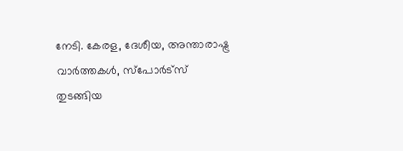നേടി. കേരള, ദേശീയ, അന്താരാഷ്ട്ര വാര്‍ത്തകള്‍, സ്പോര്‍ട്സ് തുടങ്ങിയ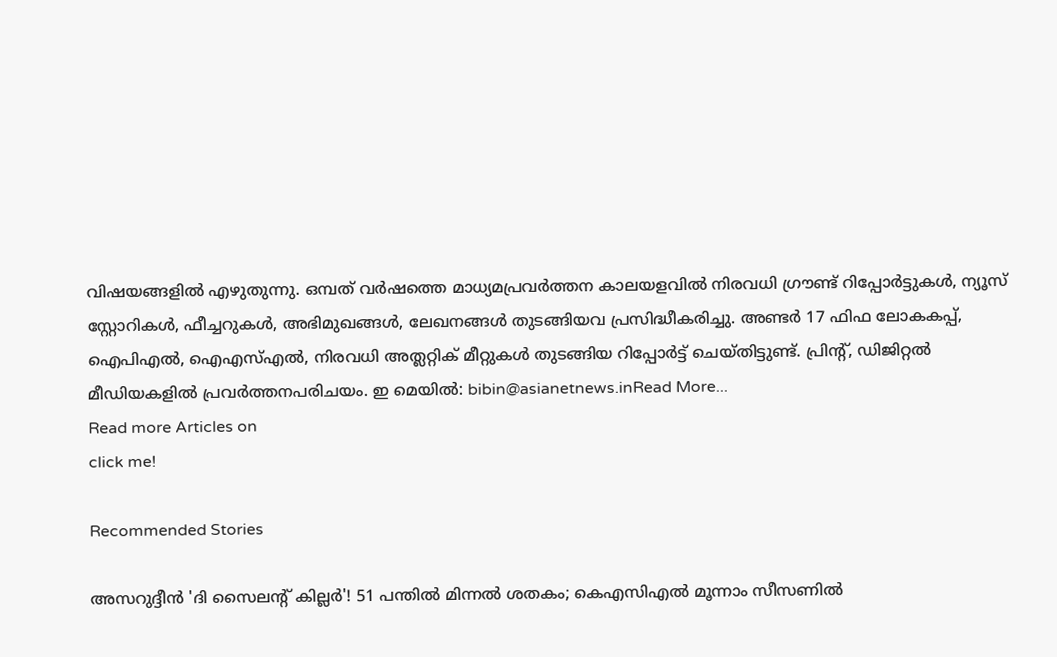വിഷയങ്ങളില്‍ എഴുതുന്നു. ഒമ്പത് വര്‍ഷത്തെ മാധ്യമപ്രവര്‍ത്തന കാലയളവില്‍ നിരവധി ഗ്രൗണ്ട് റിപ്പോര്‍ട്ടുകള്‍, ന്യൂസ് സ്റ്റോറികള്‍, ഫീച്ചറുകള്‍, അഭിമുഖങ്ങള്‍, ലേഖനങ്ങള്‍ തുടങ്ങിയവ പ്രസിദ്ധീകരിച്ചു. അണ്ടര്‍ 17 ഫിഫ ലോകകപ്പ്, ഐപിഎൽ, ഐഎസ്എൽ, നിരവധി അത്ലറ്റിക് മീറ്റുകൾ തുടങ്ങിയ റിപ്പോര്‍ട്ട് ചെയ്തിട്ടുണ്ട്. പ്രിന്‍റ്, ഡിജിറ്റല്‍ മീഡിയകളില്‍ പ്രവര്‍ത്തനപരിചയം. ഇ മെയില്‍: bibin@asianetnews.inRead More...
Read more Articles on
click me!

Recommended Stories

അസറുദ്ദീന്‍ 'ദി സൈലന്റ് കില്ലര്‍'! 51 പന്തില്‍ മിന്നല്‍ ശതകം; കെഎസിഎല്‍ മൂന്നാം സീസണില്‍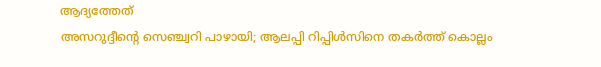ആദ്യത്തേത്
അസറുദ്ദീന്റെ സെഞ്ച്വറി പാഴായി; ആലപ്പി റിപ്പിള്‍സിനെ തകര്‍ത്ത് കൊല്ലം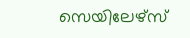സെയിലേഴ്‌സ്